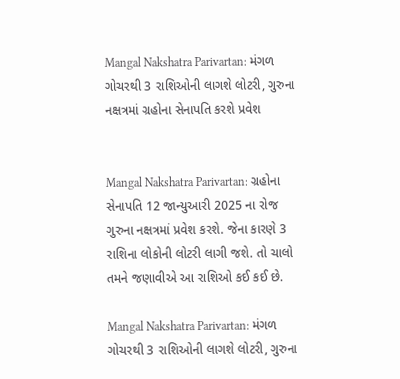Mangal Nakshatra Parivartan: મંગળ ગોચરથી 3 રાશિઓની લાગશે લોટરી, ગુરુના નક્ષત્રમાં ગ્રહોના સેનાપતિ કરશે પ્રવેશ


Mangal Nakshatra Parivartan: ગ્રહોના સેનાપતિ 12 જાન્યુઆરી 2025 ના રોજ ગુરુના નક્ષત્રમાં પ્રવેશ કરશે. જેના કારણે 3 રાશિના લોકોની લોટરી લાગી જશે. તો ચાલો તમને જણાવીએ આ રાશિઓ કઈ કઈ છે.

Mangal Nakshatra Parivartan: મંગળ ગોચરથી 3 રાશિઓની લાગશે લોટરી, ગુરુના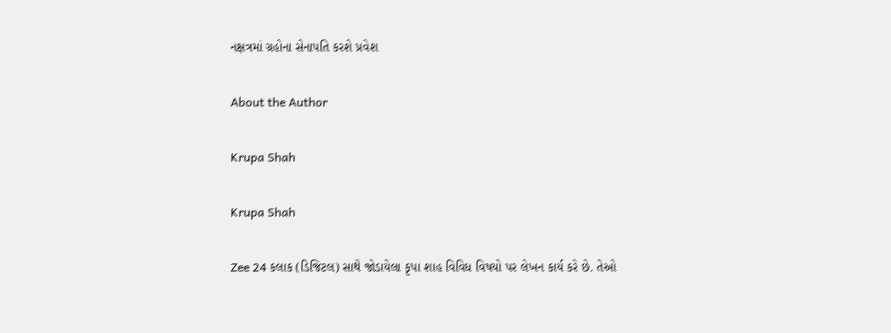નક્ષત્રમાં ગ્રહોના સેનાપતિ કરશે પ્રવેશ

About the Author

Krupa Shah

Krupa Shah

Zee 24 કલાક (ડિજિટલ) સાથે જોડાયેલા કૃપા શાહ વિવિધ વિષયો પર લેખન કાર્ય કરે છે. તેઓ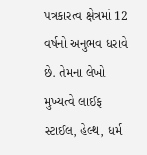પત્રકારત્વ ક્ષેત્રમાં 12 વર્ષનો અનુભવ ધરાવે છે. તેમના લેખો મુખ્યત્વે લાઈફ સ્ટાઈલ, હેલ્થ, ધર્મ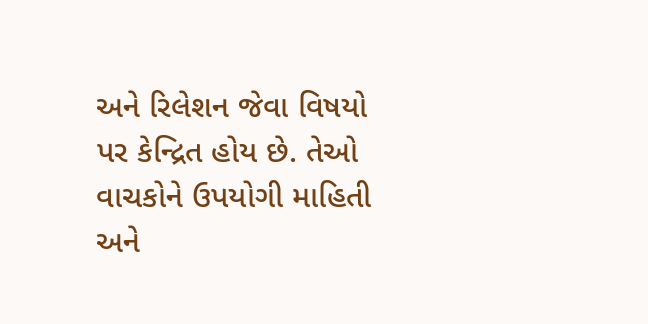અને રિલેશન જેવા વિષયો પર કેન્દ્રિત હોય છે. તેઓ વાચકોને ઉપયોગી માહિતી અને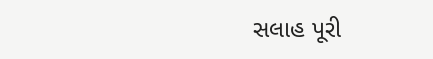સલાહ પૂરી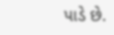પાડે છે.